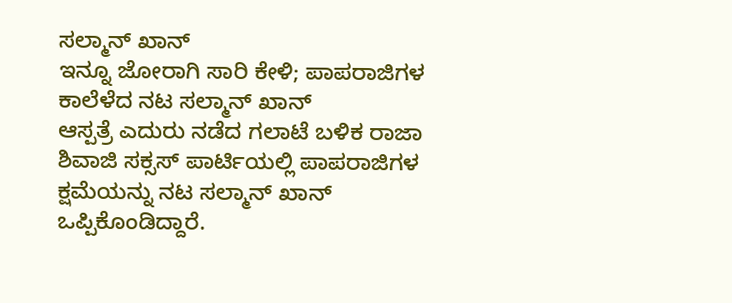ಸಲ್ಮಾನ್ ಖಾನ್
ಇನ್ನೂ ಜೋರಾಗಿ ಸಾರಿ ಕೇಳಿ; ಪಾಪರಾಜಿಗಳ ಕಾಲೆಳೆದ ನಟ ಸಲ್ಮಾನ್ ಖಾನ್
ಆಸ್ಪತ್ರೆ ಎದುರು ನಡೆದ ಗಲಾಟೆ ಬಳಿಕ ರಾಜಾ ಶಿವಾಜಿ ಸಕ್ಸಸ್ ಪಾರ್ಟಿಯಲ್ಲಿ ಪಾಪರಾಜಿಗಳ ಕ್ಷಮೆಯನ್ನು ನಟ ಸಲ್ಮಾನ್ ಖಾನ್ ಒಪ್ಪಿಕೊಂಡಿದ್ದಾರೆ.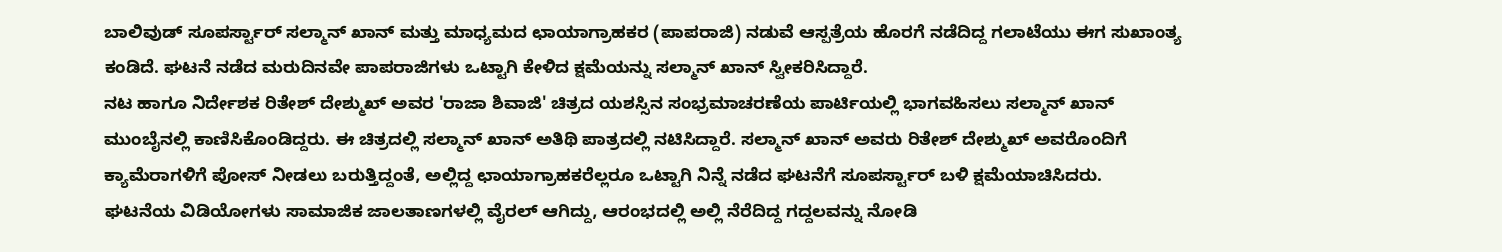ಬಾಲಿವುಡ್ ಸೂಪರ್ಸ್ಟಾರ್ ಸಲ್ಮಾನ್ ಖಾನ್ ಮತ್ತು ಮಾಧ್ಯಮದ ಛಾಯಾಗ್ರಾಹಕರ (ಪಾಪರಾಜಿ) ನಡುವೆ ಆಸ್ಪತ್ರೆಯ ಹೊರಗೆ ನಡೆದಿದ್ದ ಗಲಾಟೆಯು ಈಗ ಸುಖಾಂತ್ಯ ಕಂಡಿದೆ. ಘಟನೆ ನಡೆದ ಮರುದಿನವೇ ಪಾಪರಾಜಿಗಳು ಒಟ್ಟಾಗಿ ಕೇಳಿದ ಕ್ಷಮೆಯನ್ನು ಸಲ್ಮಾನ್ ಖಾನ್ ಸ್ವೀಕರಿಸಿದ್ದಾರೆ.
ನಟ ಹಾಗೂ ನಿರ್ದೇಶಕ ರಿತೇಶ್ ದೇಶ್ಮುಖ್ ಅವರ 'ರಾಜಾ ಶಿವಾಜಿ' ಚಿತ್ರದ ಯಶಸ್ಸಿನ ಸಂಭ್ರಮಾಚರಣೆಯ ಪಾರ್ಟಿಯಲ್ಲಿ ಭಾಗವಹಿಸಲು ಸಲ್ಮಾನ್ ಖಾನ್ ಮುಂಬೈನಲ್ಲಿ ಕಾಣಿಸಿಕೊಂಡಿದ್ದರು. ಈ ಚಿತ್ರದಲ್ಲಿ ಸಲ್ಮಾನ್ ಖಾನ್ ಅತಿಥಿ ಪಾತ್ರದಲ್ಲಿ ನಟಿಸಿದ್ದಾರೆ. ಸಲ್ಮಾನ್ ಖಾನ್ ಅವರು ರಿತೇಶ್ ದೇಶ್ಮುಖ್ ಅವರೊಂದಿಗೆ ಕ್ಯಾಮೆರಾಗಳಿಗೆ ಪೋಸ್ ನೀಡಲು ಬರುತ್ತಿದ್ದಂತೆ, ಅಲ್ಲಿದ್ದ ಛಾಯಾಗ್ರಾಹಕರೆಲ್ಲರೂ ಒಟ್ಟಾಗಿ ನಿನ್ನೆ ನಡೆದ ಘಟನೆಗೆ ಸೂಪರ್ಸ್ಟಾರ್ ಬಳಿ ಕ್ಷಮೆಯಾಚಿಸಿದರು.
ಘಟನೆಯ ವಿಡಿಯೋಗಳು ಸಾಮಾಜಿಕ ಜಾಲತಾಣಗಳಲ್ಲಿ ವೈರಲ್ ಆಗಿದ್ದು, ಆರಂಭದಲ್ಲಿ ಅಲ್ಲಿ ನೆರೆದಿದ್ದ ಗದ್ದಲವನ್ನು ನೋಡಿ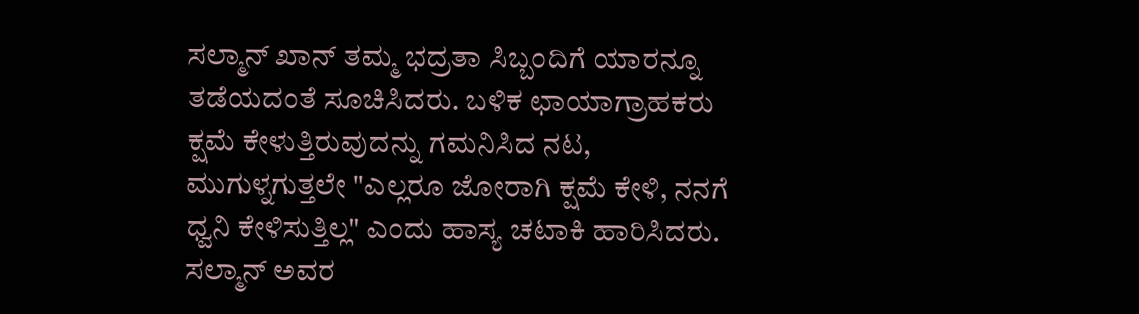ಸಲ್ಮಾನ್ ಖಾನ್ ತಮ್ಮ ಭದ್ರತಾ ಸಿಬ್ಬಂದಿಗೆ ಯಾರನ್ನೂ ತಡೆಯದಂತೆ ಸೂಚಿಸಿದರು. ಬಳಿಕ ಛಾಯಾಗ್ರಾಹಕರು ಕ್ಷಮೆ ಕೇಳುತ್ತಿರುವುದನ್ನು ಗಮನಿಸಿದ ನಟ, ಮುಗುಳ್ನಗುತ್ತಲೇ "ಎಲ್ಲರೂ ಜೋರಾಗಿ ಕ್ಷಮೆ ಕೇಳಿ, ನನಗೆ ಧ್ವನಿ ಕೇಳಿಸುತ್ತಿಲ್ಲ" ಎಂದು ಹಾಸ್ಯ ಚಟಾಕಿ ಹಾರಿಸಿದರು. ಸಲ್ಮಾನ್ ಅವರ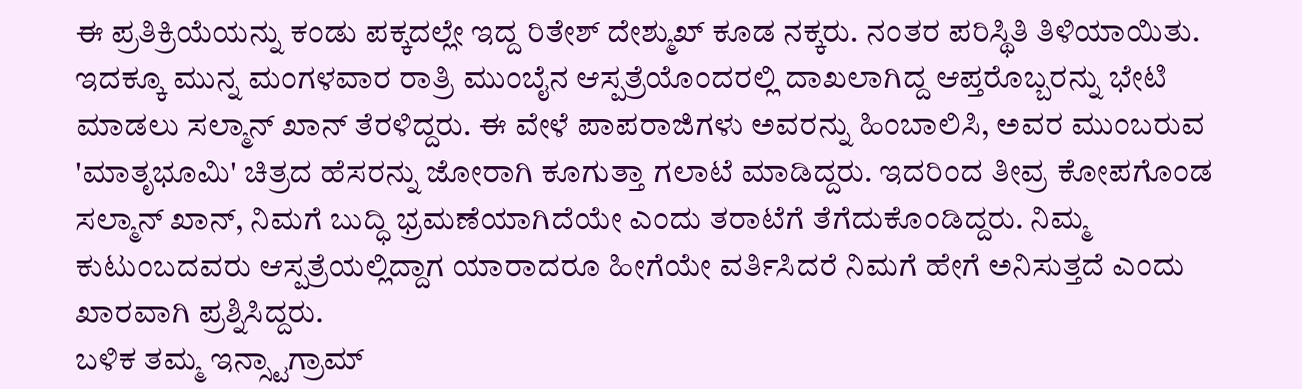ಈ ಪ್ರತಿಕ್ರಿಯೆಯನ್ನು ಕಂಡು ಪಕ್ಕದಲ್ಲೇ ಇದ್ದ ರಿತೇಶ್ ದೇಶ್ಮುಖ್ ಕೂಡ ನಕ್ಕರು. ನಂತರ ಪರಿಸ್ಥಿತಿ ತಿಳಿಯಾಯಿತು.
ಇದಕ್ಕೂ ಮುನ್ನ ಮಂಗಳವಾರ ರಾತ್ರಿ ಮುಂಬೈನ ಆಸ್ಪತ್ರೆಯೊಂದರಲ್ಲಿ ದಾಖಲಾಗಿದ್ದ ಆಪ್ತರೊಬ್ಬರನ್ನು ಭೇಟಿ ಮಾಡಲು ಸಲ್ಮಾನ್ ಖಾನ್ ತೆರಳಿದ್ದರು. ಈ ವೇಳೆ ಪಾಪರಾಜಿಗಳು ಅವರನ್ನು ಹಿಂಬಾಲಿಸಿ, ಅವರ ಮುಂಬರುವ 'ಮಾತೃಭೂಮಿ' ಚಿತ್ರದ ಹೆಸರನ್ನು ಜೋರಾಗಿ ಕೂಗುತ್ತಾ ಗಲಾಟೆ ಮಾಡಿದ್ದರು. ಇದರಿಂದ ತೀವ್ರ ಕೋಪಗೊಂಡ ಸಲ್ಮಾನ್ ಖಾನ್, ನಿಮಗೆ ಬುದ್ಧಿ ಭ್ರಮಣೆಯಾಗಿದೆಯೇ ಎಂದು ತರಾಟೆಗೆ ತೆಗೆದುಕೊಂಡಿದ್ದರು. ನಿಮ್ಮ ಕುಟುಂಬದವರು ಆಸ್ಪತ್ರೆಯಲ್ಲಿದ್ದಾಗ ಯಾರಾದರೂ ಹೀಗೆಯೇ ವರ್ತಿಸಿದರೆ ನಿಮಗೆ ಹೇಗೆ ಅನಿಸುತ್ತದೆ ಎಂದು ಖಾರವಾಗಿ ಪ್ರಶ್ನಿಸಿದ್ದರು.
ಬಳಿಕ ತಮ್ಮ ಇನ್ಸ್ಟಾಗ್ರಾಮ್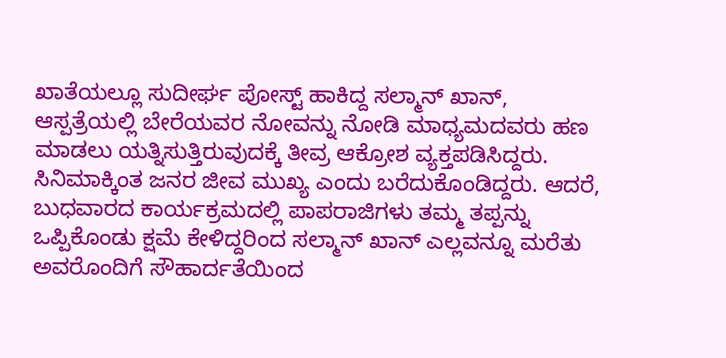ಖಾತೆಯಲ್ಲೂ ಸುದೀರ್ಘ ಪೋಸ್ಟ್ ಹಾಕಿದ್ದ ಸಲ್ಮಾನ್ ಖಾನ್, ಆಸ್ಪತ್ರೆಯಲ್ಲಿ ಬೇರೆಯವರ ನೋವನ್ನು ನೋಡಿ ಮಾಧ್ಯಮದವರು ಹಣ ಮಾಡಲು ಯತ್ನಿಸುತ್ತಿರುವುದಕ್ಕೆ ತೀವ್ರ ಆಕ್ರೋಶ ವ್ಯಕ್ತಪಡಿಸಿದ್ದರು. ಸಿನಿಮಾಕ್ಕಿಂತ ಜನರ ಜೀವ ಮುಖ್ಯ ಎಂದು ಬರೆದುಕೊಂಡಿದ್ದರು. ಆದರೆ, ಬುಧವಾರದ ಕಾರ್ಯಕ್ರಮದಲ್ಲಿ ಪಾಪರಾಜಿಗಳು ತಮ್ಮ ತಪ್ಪನ್ನು ಒಪ್ಪಿಕೊಂಡು ಕ್ಷಮೆ ಕೇಳಿದ್ದರಿಂದ ಸಲ್ಮಾನ್ ಖಾನ್ ಎಲ್ಲವನ್ನೂ ಮರೆತು ಅವರೊಂದಿಗೆ ಸೌಹಾರ್ದತೆಯಿಂದ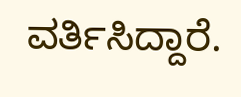ವರ್ತಿಸಿದ್ದಾರೆ.